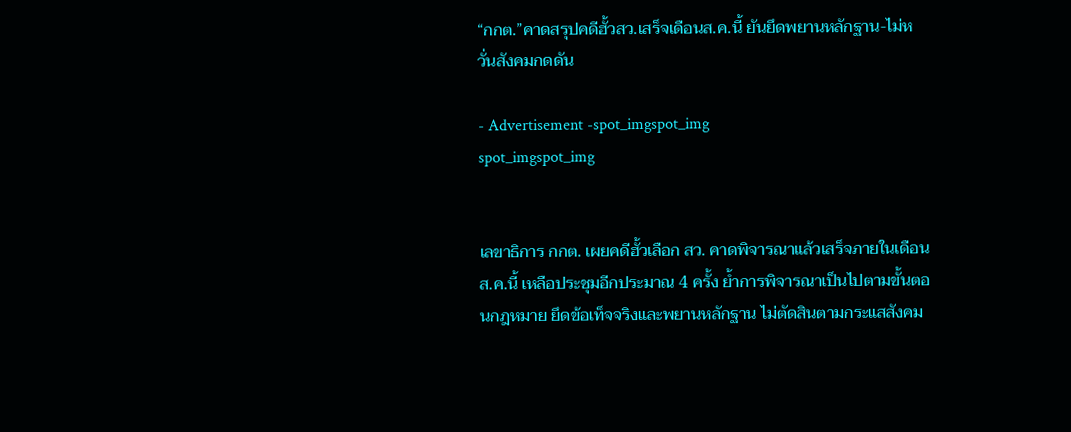“กกต.”คาดสรุปคดีฮั้วสว.เสร็จเดือนส.ค.นี้ ยันยึดพยานหลักฐาน-ไม่หวั่นสังคมกดดัน

- Advertisement -spot_imgspot_img
spot_imgspot_img


เลขาธิการ กกต. เผยคดีฮั้วเลือก สว. คาดพิจารณาแล้วเสร็จภายในเดือน ส.ค.นี้ เหลือประชุมอีกประมาณ 4 ครั้ง ย้ำการพิจารณาเป็นไปตามขั้นตอนกฎหมาย ยึดข้อเท็จจริงและพยานหลักฐาน ไม่ตัดสินตามกระแสสังคม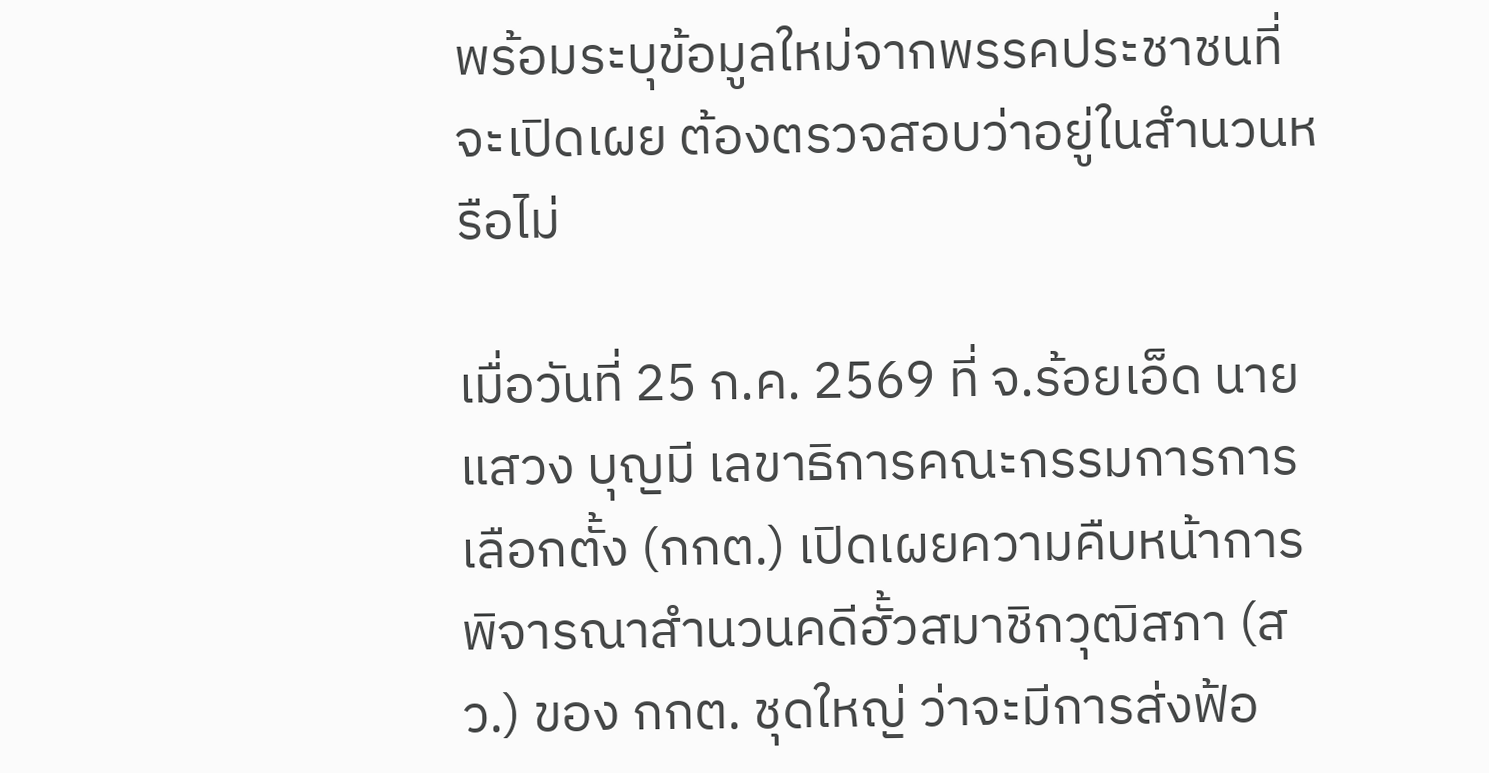พร้อมระบุข้อมูลใหม่จากพรรคประชาชนที่จะเปิดเผย ต้องตรวจสอบว่าอยู่ในสำนวนหรือไม่

เมื่อวันที่ 25 ก.ค. 2569 ที่ จ.ร้อยเอ็ด นายแสวง บุญมี เลขาธิการคณะกรรมการการเลือกตั้ง (กกต.) เปิดเผยความคืบหน้าการพิจารณาสำนวนคดีฮั้วสมาชิกวุฒิสภา (สว.) ของ กกต. ชุดใหญ่ ว่าจะมีการส่งฟ้อ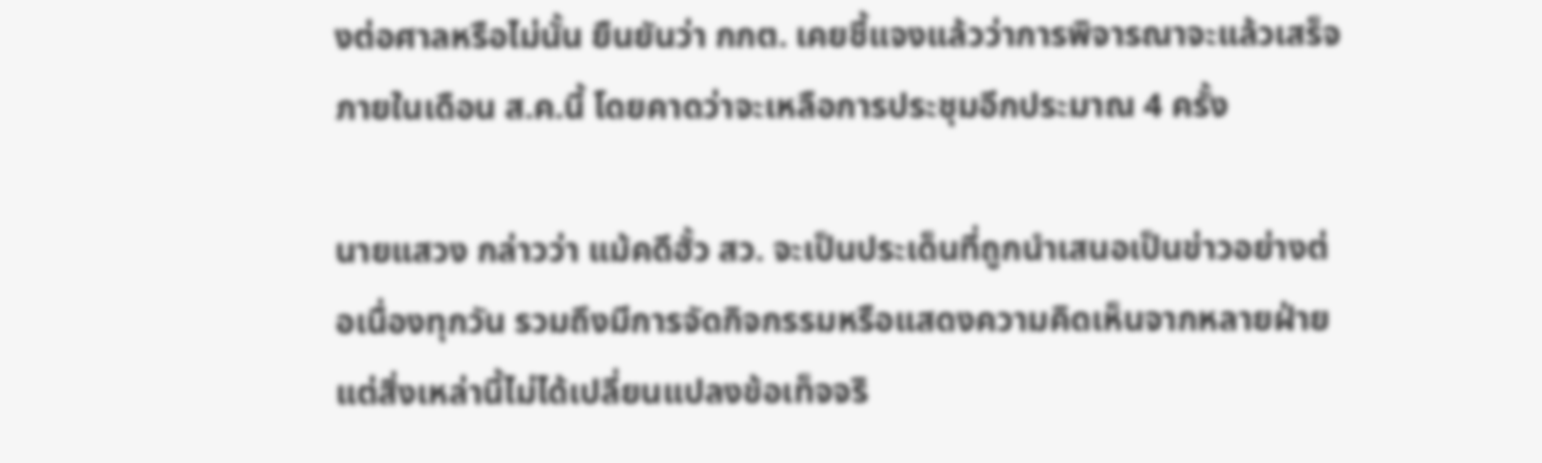งต่อศาลหรือไม่นั้น ยืนยันว่า กกต. เคยชี้แจงแล้วว่าการพิจารณาจะแล้วเสร็จภายในเดือน ส.ค.นี้ โดยคาดว่าจะเหลือการประชุมอีกประมาณ 4 ครั้ง

นายแสวง กล่าวว่า แม้คดีฮั้ว สว. จะเป็นประเด็นที่ถูกนำเสนอเป็นข่าวอย่างต่อเนื่องทุกวัน รวมถึงมีการจัดกิจกรรมหรือแสดงความคิดเห็นจากหลายฝ่าย แต่สิ่งเหล่านี้ไม่ได้เปลี่ยนแปลงข้อเท็จจริ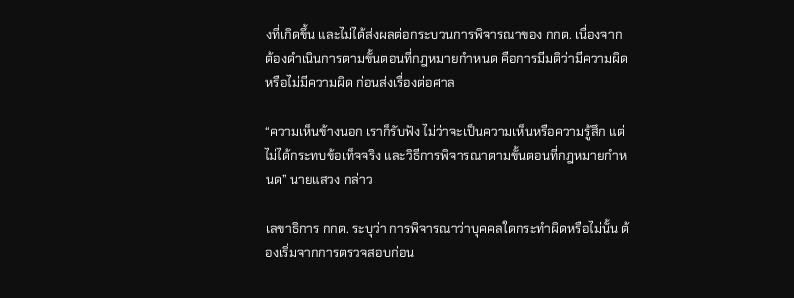งที่เกิดขึ้น และไม่ได้ส่งผลต่อกระบวนการพิจารณาของ กกต. เนื่องจากต้องดำเนินการตามขั้นตอนที่กฎหมายกำหนด คือการมีมติว่ามีความผิดหรือไม่มีความผิด ก่อนส่งเรื่องต่อศาล

“ความเห็นข้างนอก เราก็รับฟัง ไม่ว่าจะเป็นความเห็นหรือความรู้สึก แต่ไม่ได้กระทบข้อเท็จจริง และวิธีการพิจารณาตามขั้นตอนที่กฎหมายกำหนด” นายแสวง กล่าว

เลขาธิการ กกต. ระบุว่า การพิจารณาว่าบุคคลใดกระทำผิดหรือไม่นั้น ต้องเริ่มจากการตรวจสอบก่อน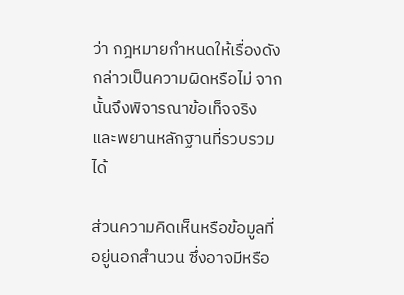ว่า กฎหมายกำหนดให้เรื่องดังกล่าวเป็นความผิดหรือไม่ จากนั้นจึงพิจารณาข้อเท็จจริงและพยานหลักฐานที่รวบรวมได้

ส่วนความคิดเห็นหรือข้อมูลที่อยู่นอกสำนวน ซึ่งอาจมีหรือ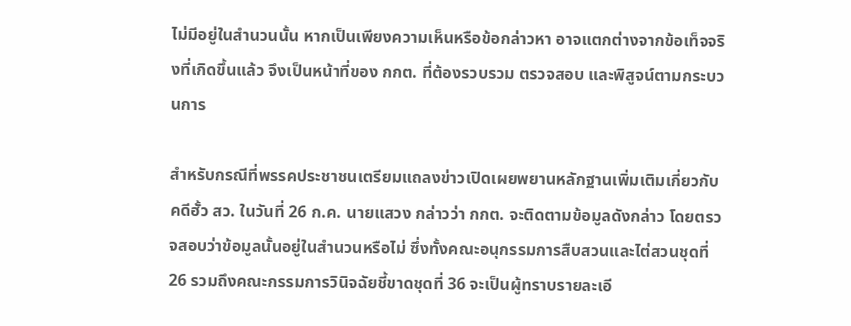ไม่มีอยู่ในสำนวนนั้น หากเป็นเพียงความเห็นหรือข้อกล่าวหา อาจแตกต่างจากข้อเท็จจริงที่เกิดขึ้นแล้ว จึงเป็นหน้าที่ของ กกต. ที่ต้องรวบรวม ตรวจสอบ และพิสูจน์ตามกระบวนการ

สำหรับกรณีที่พรรคประชาชนเตรียมแถลงข่าวเปิดเผยพยานหลักฐานเพิ่มเติมเกี่ยวกับคดีฮั้ว สว. ในวันที่ 26 ก.ค. นายแสวง กล่าวว่า กกต. จะติดตามข้อมูลดังกล่าว โดยตรวจสอบว่าข้อมูลนั้นอยู่ในสำนวนหรือไม่ ซึ่งทั้งคณะอนุกรรมการสืบสวนและไต่สวนชุดที่ 26 รวมถึงคณะกรรมการวินิจฉัยชี้ขาดชุดที่ 36 จะเป็นผู้ทราบรายละเอี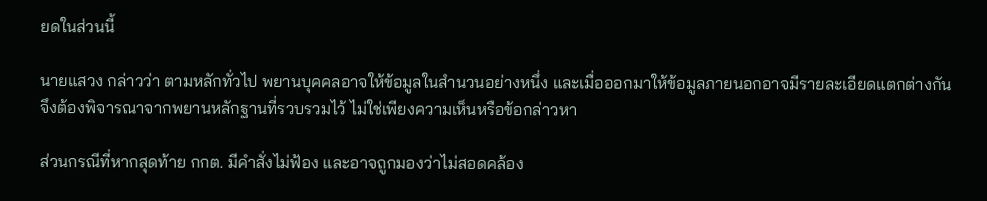ยดในส่วนนี้

นายแสวง กล่าวว่า ตามหลักทั่วไป พยานบุคคลอาจให้ข้อมูลในสำนวนอย่างหนึ่ง และเมื่อออกมาให้ข้อมูลภายนอกอาจมีรายละเอียดแตกต่างกัน จึงต้องพิจารณาจากพยานหลักฐานที่รวบรวมไว้ ไม่ใช่เพียงความเห็นหรือข้อกล่าวหา

ส่วนกรณีที่หากสุดท้าย กกต. มีคำสั่งไม่ฟ้อง และอาจถูกมองว่าไม่สอดคล้อง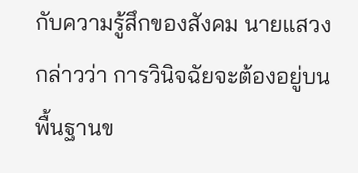กับความรู้สึกของสังคม นายแสวง กล่าวว่า การวินิจฉัยจะต้องอยู่บนพื้นฐานข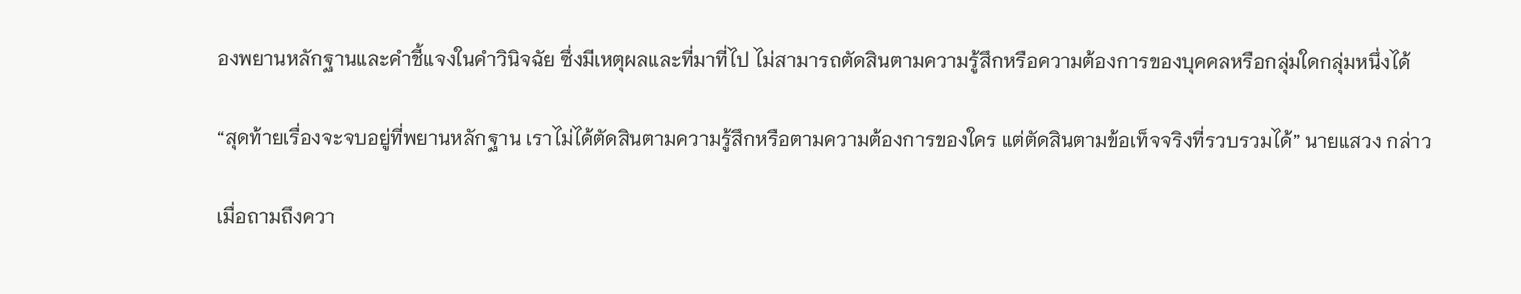องพยานหลักฐานและคำชี้แจงในคำวินิจฉัย ซึ่งมีเหตุผลและที่มาที่ไป ไม่สามารถตัดสินตามความรู้สึกหรือความต้องการของบุคคลหรือกลุ่มใดกลุ่มหนึ่งได้

“สุดท้ายเรื่องจะจบอยู่ที่พยานหลักฐาน เราไม่ได้ตัดสินตามความรู้สึกหรือตามความต้องการของใคร แต่ตัดสินตามข้อเท็จจริงที่รวบรวมได้” นายแสวง กล่าว

เมื่อถามถึงควา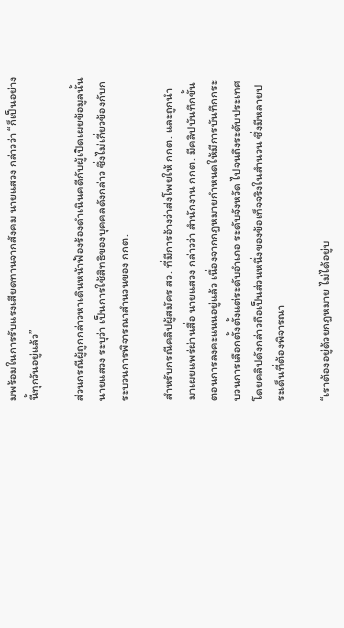มพร้อมในการรับแรงเสียดทานจากสังคม นายแสวง กล่าวว่า “ก็เป็นอย่างนี้ทุกวันอยู่แล้ว”

ส่วนกรณีผู้ถูกกล่าวหาเดินหน้าฟ้องร้องดำเนินคดีกับผู้เปิดเผยข้อมูลนั้น นายแสวง ระบุว่า เป็นการใช้สิทธิของบุคคลดังกล่าว ซึ่งไม่เกี่ยวข้องกับกระบวนการพิจารณาสำนวนของ กกต.

สำหรับกรณีคลิปผู้สมัคร สว. ที่มีการอ้างว่าส่งโพยให้ กกต. และถูกนำมาเผยแพร่ผ่านสื่อ นายแสวง กล่าวว่า สำนักงาน กกต. มีคลิปบันทึกขั้นตอนการลงคะแนนอยู่แล้ว เนื่องจากกฎหมายกำหนดให้มีการบันทึกกระบวนการเลือกตั้งตั้งแต่ระดับอำเภอ ระดับจังหวัด ไปจนถึงระดับประเทศ โดยคลิปดังกล่าวถือเป็นส่วนหนึ่งของข้อเท็จจริงในสำนวน ซึ่งมีหลายประเด็นที่ต้องพิจารณา

“เราต้องอยู่ด้วยกฎหมาย ไม่ได้อยู่บ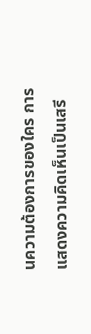นความต้องการของใคร การแสดงความคิดเห็นเป็นเสรี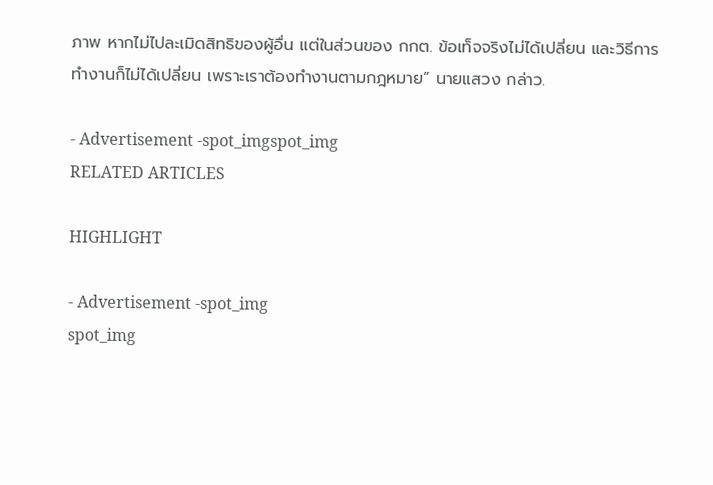ภาพ หากไม่ไปละเมิดสิทธิของผู้อื่น แต่ในส่วนของ กกต. ข้อเท็จจริงไม่ได้เปลี่ยน และวิธีการทำงานก็ไม่ได้เปลี่ยน เพราะเราต้องทำงานตามกฎหมาย” นายแสวง กล่าว.

- Advertisement -spot_imgspot_img
RELATED ARTICLES

HIGHLIGHT

- Advertisement -spot_img
spot_img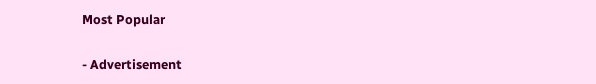Most Popular

- Advertisement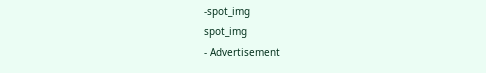-spot_img
spot_img
- Advertisement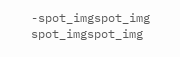-spot_imgspot_img
spot_imgspot_img